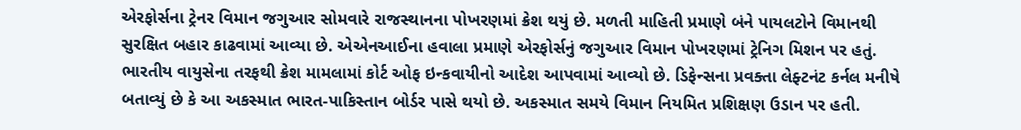એરફોર્સના ટ્રેનર વિમાન જગુઆર સોમવારે રાજસ્થાનના પોખરણમાં ક્રેશ થયું છે. મળતી માહિતી પ્રમાણે બંને પાયલટોને વિમાનથી સુરક્ષિત બહાર કાઢવામાં આવ્યા છે. એએનઆઈના હવાલા પ્રમાણે એરફોર્સનું જગુઆર વિમાન પોખરણમાં ટ્રેનિગ મિશન પર હતું. ભારતીય વાયુસેના તરફથી ક્રેશ મામલામાં કોર્ટ ઓફ ઇન્કવાયીનો આદેશ આપવામાં આવ્યો છે. ડિફેન્સના પ્રવક્તા લેફ્ટનંટ કર્નલ મનીષે બતાવ્યું છે કે આ અકસ્માત ભારત-પાકિસ્તાન બોર્ડર પાસે થયો છે. અકસ્માત સમયે વિમાન નિયમિત પ્રશિક્ષણ ઉડાન પર હતી.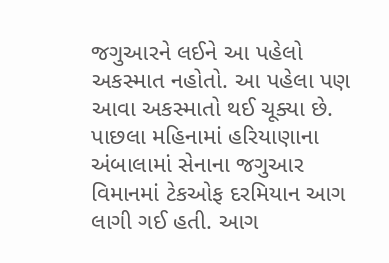જગુઆરને લઈને આ પહેલો અકસ્માત નહોતો. આ પહેલા પણ આવા અકસ્માતો થઈ ચૂક્યા છે. પાછલા મહિનામાં હરિયાણાના અંબાલામાં સેનાના જગુઆર વિમાનમાં ટેકઓફ દરમિયાન આગ લાગી ગઈ હતી. આગ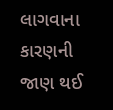લાગવાના કારણની જાણ થઈ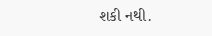શકી નથી.